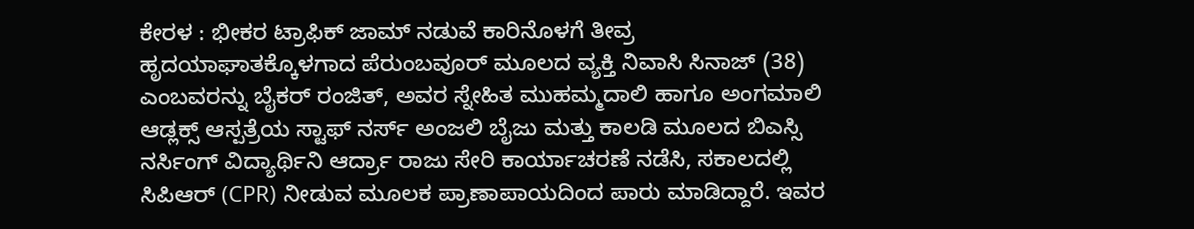ಕೇರಳ : ಭೀಕರ ಟ್ರಾಫಿಕ್ ಜಾಮ್ ನಡುವೆ ಕಾರಿನೊಳಗೆ ತೀವ್ರ ಹೃದಯಾಘಾತಕ್ಕೊಳಗಾದ ಪೆರುಂಬವೂರ್ ಮೂಲದ ವ್ಯಕ್ತಿ ನಿವಾಸಿ ಸಿನಾಜ್ (38) ಎಂಬವರನ್ನು ಬೈಕರ್ ರಂಜಿತ್, ಅವರ ಸ್ನೇಹಿತ ಮುಹಮ್ಮದಾಲಿ ಹಾಗೂ ಅಂಗಮಾಲಿ ಆಡ್ಲಕ್ಸ್ ಆಸ್ಪತ್ರೆಯ ಸ್ಟಾಫ್ ನರ್ಸ್ ಅಂಜಲಿ ಬೈಜು ಮತ್ತು ಕಾಲಡಿ ಮೂಲದ ಬಿಎಸ್ಸಿ ನರ್ಸಿಂಗ್ ವಿದ್ಯಾರ್ಥಿನಿ ಆರ್ದ್ರಾ ರಾಜು ಸೇರಿ ಕಾರ್ಯಾಚರಣೆ ನಡೆಸಿ, ಸಕಾಲದಲ್ಲಿ ಸಿಪಿಆರ್ (CPR) ನೀಡುವ ಮೂಲಕ ಪ್ರಾಣಾಪಾಯದಿಂದ ಪಾರು ಮಾಡಿದ್ದಾರೆ. ಇವರ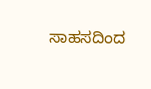ಸಾಹಸದಿಂದ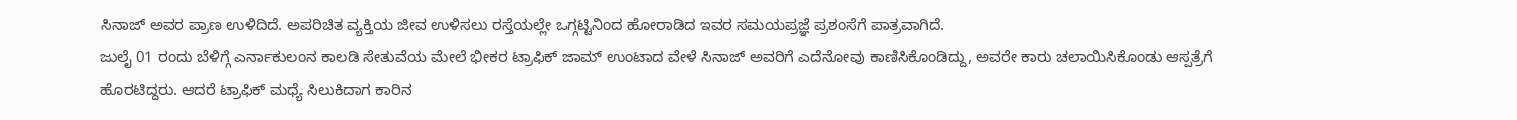ಸಿನಾಜ್ ಅವರ ಪ್ರಾಣ ಉಳಿದಿದೆ. ಅಪರಿಚಿತ ವ್ಯಕ್ತಿಯ ಜೀವ ಉಳಿಸಲು ರಸ್ತೆಯಲ್ಲೇ ಒಗ್ಗಟ್ಟಿನಿಂದ ಹೋರಾಡಿದ ಇವರ ಸಮಯಪ್ರಜ್ಞೆ ಪ್ರಶಂಸೆಗೆ ಪಾತ್ರವಾಗಿದೆ.
ಜುಲೈ 01 ರಂದು ಬೆಳಿಗ್ಗೆ ಎರ್ನಾಕುಲಂನ ಕಾಲಡಿ ಸೇತುವೆಯ ಮೇಲೆ ಭೀಕರ ಟ್ರಾಫಿಕ್ ಜಾಮ್ ಉಂಟಾದ ವೇಳೆ ಸಿನಾಜ್ ಅವರಿಗೆ ಎದೆನೋವು ಕಾಣಿಸಿಕೊಂಡಿದ್ದು, ಅವರೇ ಕಾರು ಚಲಾಯಿಸಿಕೊಂಡು ಆಸ್ಪತ್ರೆಗೆ ಹೊರಟಿದ್ದರು. ಆದರೆ ಟ್ರಾಫಿಕ್ ಮಧ್ಯೆ ಸಿಲುಕಿದಾಗ ಕಾರಿನ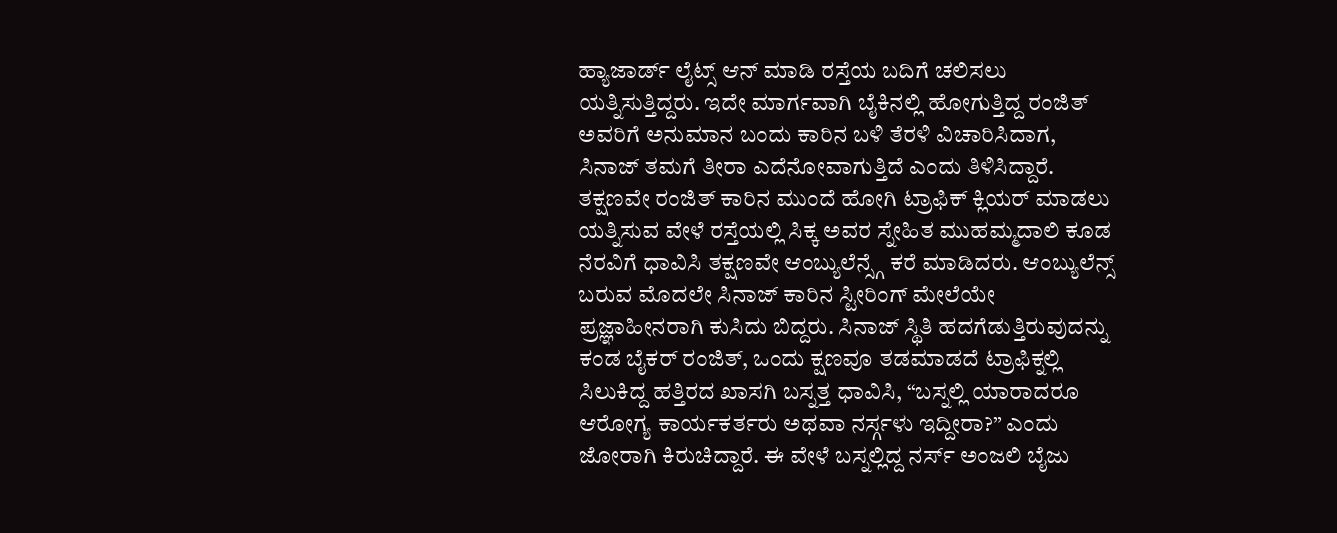ಹ್ಯಾಜಾರ್ಡ್ ಲೈಟ್ಸ್ ಆನ್ ಮಾಡಿ ರಸ್ತೆಯ ಬದಿಗೆ ಚಲಿಸಲು ಯತ್ನಿಸುತ್ತಿದ್ದರು. ಇದೇ ಮಾರ್ಗವಾಗಿ ಬೈಕಿನಲ್ಲಿ ಹೋಗುತ್ತಿದ್ದ ರಂಜಿತ್ ಅವರಿಗೆ ಅನುಮಾನ ಬಂದು ಕಾರಿನ ಬಳಿ ತೆರಳಿ ವಿಚಾರಿಸಿದಾಗ, ಸಿನಾಜ್ ತಮಗೆ ತೀರಾ ಎದೆನೋವಾಗುತ್ತಿದೆ ಎಂದು ತಿಳಿಸಿದ್ದಾರೆ. ತಕ್ಷಣವೇ ರಂಜಿತ್ ಕಾರಿನ ಮುಂದೆ ಹೋಗಿ ಟ್ರಾಫಿಕ್ ಕ್ಲಿಯರ್ ಮಾಡಲು ಯತ್ನಿಸುವ ವೇಳೆ ರಸ್ತೆಯಲ್ಲಿ ಸಿಕ್ಕ ಅವರ ಸ್ನೇಹಿತ ಮುಹಮ್ಮದಾಲಿ ಕೂಡ ನೆರವಿಗೆ ಧಾವಿಸಿ ತಕ್ಷಣವೇ ಆಂಬ್ಯುಲೆನ್ಸ್ಗೆ ಕರೆ ಮಾಡಿದರು. ಆಂಬ್ಯುಲೆನ್ಸ್ ಬರುವ ಮೊದಲೇ ಸಿನಾಜ್ ಕಾರಿನ ಸ್ಟೀರಿಂಗ್ ಮೇಲೆಯೇ ಪ್ರಜ್ಞಾಹೀನರಾಗಿ ಕುಸಿದು ಬಿದ್ದರು. ಸಿನಾಜ್ ಸ್ಥಿತಿ ಹದಗೆಡುತ್ತಿರುವುದನ್ನು ಕಂಡ ಬೈಕರ್ ರಂಜಿತ್, ಒಂದು ಕ್ಷಣವೂ ತಡಮಾಡದೆ ಟ್ರಾಫಿಕ್ನಲ್ಲಿ ಸಿಲುಕಿದ್ದ ಹತ್ತಿರದ ಖಾಸಗಿ ಬಸ್ನತ್ತ ಧಾವಿಸಿ, “ಬಸ್ನಲ್ಲಿ ಯಾರಾದರೂ ಆರೋಗ್ಯ ಕಾರ್ಯಕರ್ತರು ಅಥವಾ ನರ್ಸ್ಗಳು ಇದ್ದೀರಾ?” ಎಂದು ಜೋರಾಗಿ ಕಿರುಚಿದ್ದಾರೆ. ಈ ವೇಳೆ ಬಸ್ನಲ್ಲಿದ್ದ ನರ್ಸ್ ಅಂಜಲಿ ಬೈಜು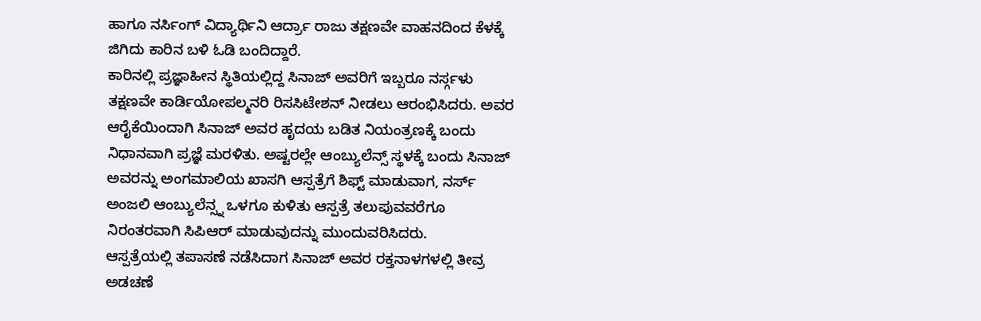ಹಾಗೂ ನರ್ಸಿಂಗ್ ವಿದ್ಯಾರ್ಥಿನಿ ಆರ್ದ್ರಾ ರಾಜು ತಕ್ಷಣವೇ ವಾಹನದಿಂದ ಕೆಳಕ್ಕೆ ಜಿಗಿದು ಕಾರಿನ ಬಳಿ ಓಡಿ ಬಂದಿದ್ದಾರೆ.
ಕಾರಿನಲ್ಲಿ ಪ್ರಜ್ಞಾಹೀನ ಸ್ಥಿತಿಯಲ್ಲಿದ್ದ ಸಿನಾಜ್ ಅವರಿಗೆ ಇಬ್ಬರೂ ನರ್ಸ್ಗಳು ತಕ್ಷಣವೇ ಕಾರ್ಡಿಯೋಪಲ್ಮನರಿ ರಿಸಸಿಟೇಶನ್ ನೀಡಲು ಆರಂಭಿಸಿದರು. ಅವರ ಆರೈಕೆಯಿಂದಾಗಿ ಸಿನಾಜ್ ಅವರ ಹೃದಯ ಬಡಿತ ನಿಯಂತ್ರಣಕ್ಕೆ ಬಂದು ನಿಧಾನವಾಗಿ ಪ್ರಜ್ಞೆ ಮರಳಿತು. ಅಷ್ಟರಲ್ಲೇ ಆಂಬ್ಯುಲೆನ್ಸ್ ಸ್ಥಳಕ್ಕೆ ಬಂದು ಸಿನಾಜ್ ಅವರನ್ನು ಅಂಗಮಾಲಿಯ ಖಾಸಗಿ ಆಸ್ಪತ್ರೆಗೆ ಶಿಫ್ಟ್ ಮಾಡುವಾಗ, ನರ್ಸ್ ಅಂಜಲಿ ಆಂಬ್ಯುಲೆನ್ಸ್ನ ಒಳಗೂ ಕುಳಿತು ಆಸ್ಪತ್ರೆ ತಲುಪುವವರೆಗೂ ನಿರಂತರವಾಗಿ ಸಿಪಿಆರ್ ಮಾಡುವುದನ್ನು ಮುಂದುವರಿಸಿದರು.
ಆಸ್ಪತ್ರೆಯಲ್ಲಿ ತಪಾಸಣೆ ನಡೆಸಿದಾಗ ಸಿನಾಜ್ ಅವರ ರಕ್ತನಾಳಗಳಲ್ಲಿ ತೀವ್ರ ಅಡಚಣೆ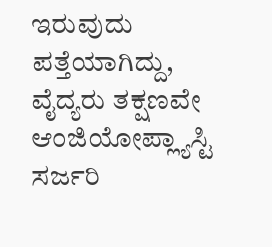ಇರುವುದು ಪತ್ತೆಯಾಗಿದ್ದು, ವೈದ್ಯರು ತಕ್ಷಣವೇ ಆಂಜಿಯೋಪ್ಲ್ಯಾಸ್ಟಿ ಸರ್ಜರಿ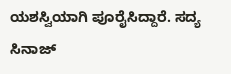ಯಶಸ್ವಿಯಾಗಿ ಪೂರೈಸಿದ್ದಾರೆ. ಸದ್ಯ ಸಿನಾಜ್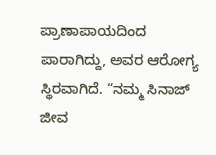ಪ್ರಾಣಾಪಾಯದಿಂದ ಪಾರಾಗಿದ್ದು, ಅವರ ಆರೋಗ್ಯ ಸ್ಥಿರವಾಗಿದೆ. “ನಮ್ಮ ಸಿನಾಜ್ ಜೀವ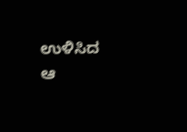ಉಳಿಸಿದ ಆ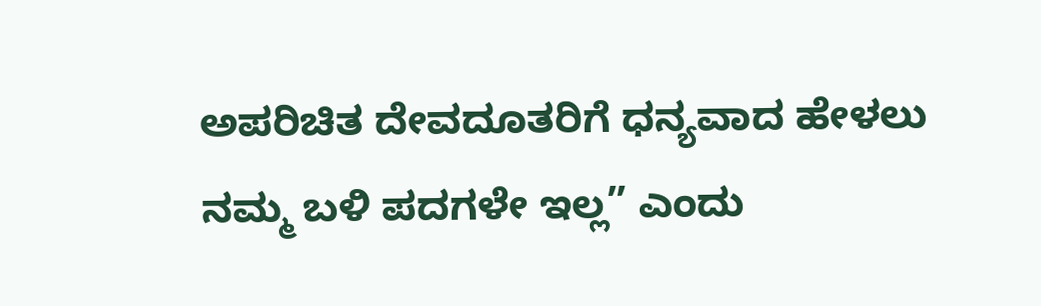ಅಪರಿಚಿತ ದೇವದೂತರಿಗೆ ಧನ್ಯವಾದ ಹೇಳಲು ನಮ್ಮ ಬಳಿ ಪದಗಳೇ ಇಲ್ಲ” ಎಂದು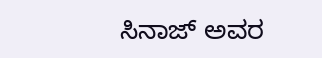ಸಿನಾಜ್ ಅವರ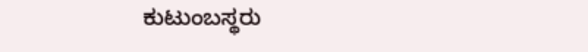ಕುಟುಂಬಸ್ಥರು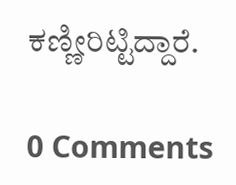ಕಣ್ಣೀರಿಟ್ಟಿದ್ದಾರೆ.

0 Comments